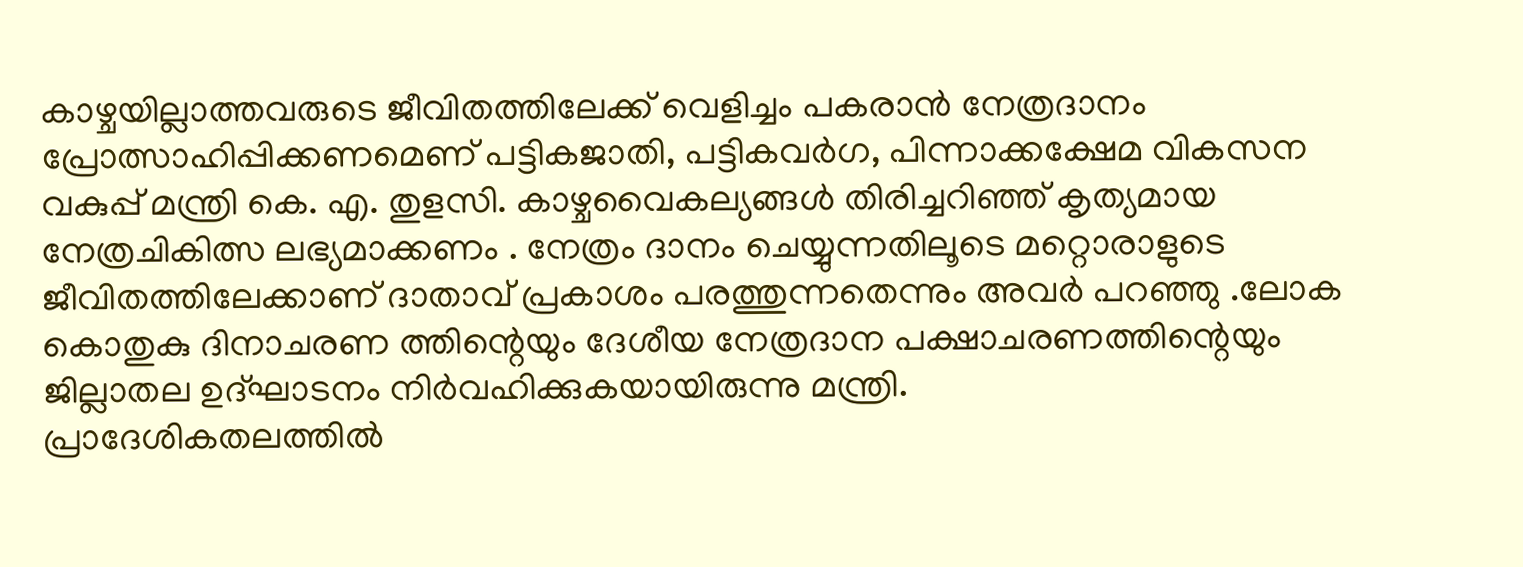കാഴ്ചയില്ലാത്തവരുടെ ജീവിതത്തിലേക്ക് വെളിച്ചം പകരാൻ നേത്രദാനം പ്രോത്സാഹിപ്പിക്കണമെണ് പട്ടികജാതി, പട്ടികവർഗ, പിന്നാക്കക്ഷേമ വികസന വകുപ്പ് മന്ത്രി കെ. എ. തുളസി. കാഴ്ചവൈകല്യങ്ങൾ തിരിച്ചറിഞ്ഞ് കൃത്യമായ നേത്രചികിത്സ ലഭ്യമാക്കണം . നേത്രം ദാനം ചെയ്യുന്നതിലൂടെ മറ്റൊരാളുടെ ജീവിതത്തിലേക്കാണ് ദാതാവ് പ്രകാശം പരത്തുന്നതെന്നും അവർ പറഞ്ഞു .ലോക കൊതുകു ദിനാചരണ ത്തിന്റെയും ദേശീയ നേത്രദാന പക്ഷാചരണത്തിന്റെയും ജില്ലാതല ഉദ്ഘാടനം നിർവഹിക്കുകയായിരുന്നു മന്ത്രി.
പ്രാദേശികതലത്തിൽ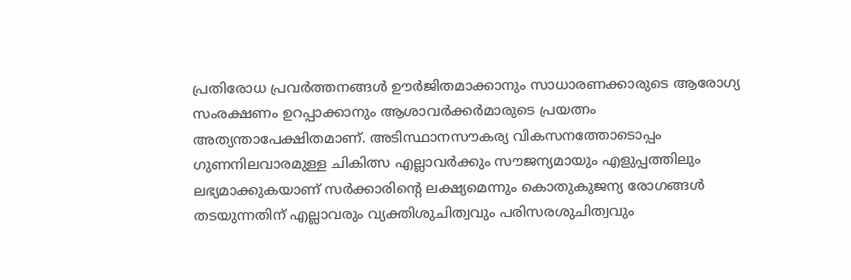പ്രതിരോധ പ്രവർത്തനങ്ങൾ ഊർജിതമാക്കാനും സാധാരണക്കാരുടെ ആരോഗ്യ സംരക്ഷണം ഉറപ്പാക്കാനും ആശാവർക്കർമാരുടെ പ്രയത്നം അത്യന്താപേക്ഷിതമാണ്. അടിസ്ഥാനസൗകര്യ വികസനത്തോടൊപ്പം ഗുണനിലവാരമുള്ള ചികിത്സ എല്ലാവർക്കും സൗജന്യമായും എളുപ്പത്തിലും ലഭ്യമാക്കുകയാണ് സർക്കാരിന്റെ ലക്ഷ്യമെന്നും കൊതുകുജന്യ രോഗങ്ങൾ തടയുന്നതിന് എല്ലാവരും വ്യക്തിശുചിത്വവും പരിസരശുചിത്വവും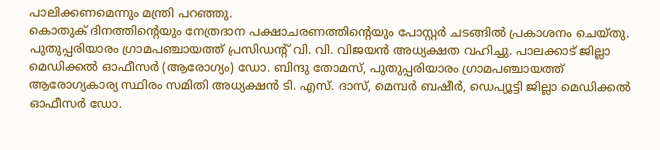പാലിക്കണമെന്നും മന്ത്രി പറഞ്ഞു.
കൊതുക് ദിനത്തിന്റെയും നേത്രദാന പക്ഷാചരണത്തിന്റെയും പോസ്റ്റർ ചടങ്ങിൽ പ്രകാശനം ചെയ്തു.
പുതുപ്പരിയാരം ഗ്രാമപഞ്ചായത്ത് പ്രസിഡന്റ് വി. വി. വിജയൻ അധ്യക്ഷത വഹിച്ചു. പാലക്കാട് ജില്ലാ മെഡിക്കൽ ഓഫീസർ (ആരോഗ്യം) ഡോ. ബിന്ദു തോമസ്, പുതുപ്പരിയാരം ഗ്രാമപഞ്ചായത്ത് ആരോഗ്യകാര്യ സ്ഥിരം സമിതി അധ്യക്ഷൻ ടി. എസ്. ദാസ്, മെമ്പർ ബഷീർ, ഡെപ്യൂട്ടി ജില്ലാ മെഡിക്കൽ ഓഫീസർ ഡോ.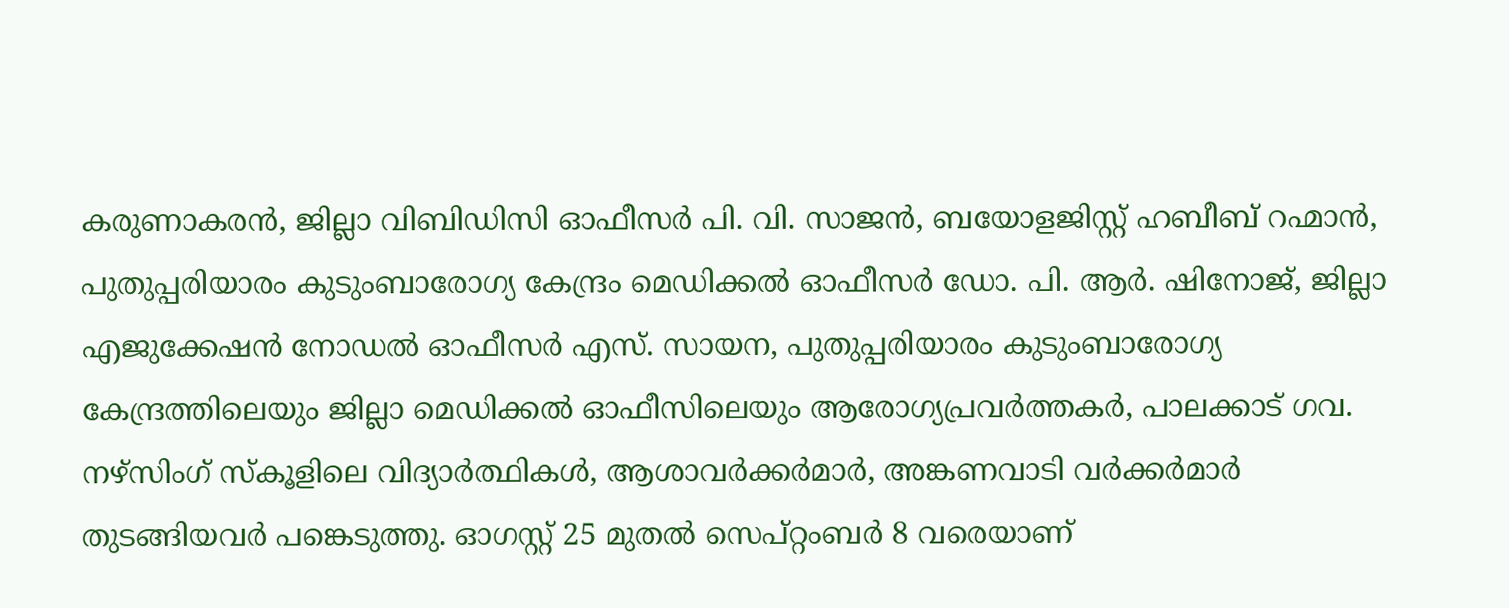കരുണാകരൻ, ജില്ലാ വിബിഡിസി ഓഫീസർ പി. വി. സാജൻ, ബയോളജിസ്റ്റ് ഹബീബ് റഹ്മാൻ, പുതുപ്പരിയാരം കുടുംബാരോഗ്യ കേന്ദ്രം മെഡിക്കൽ ഓഫീസർ ഡോ. പി. ആർ. ഷിനോജ്, ജില്ലാ എജുക്കേഷൻ നോഡൽ ഓഫീസർ എസ്. സായന, പുതുപ്പരിയാരം കുടുംബാരോഗ്യ കേന്ദ്രത്തിലെയും ജില്ലാ മെഡിക്കൽ ഓഫീസിലെയും ആരോഗ്യപ്രവർത്തകർ, പാലക്കാട് ഗവ. നഴ്സിംഗ് സ്കൂളിലെ വിദ്യാർത്ഥികൾ, ആശാവർക്കർമാർ, അങ്കണവാടി വർക്കർമാർ തുടങ്ങിയവർ പങ്കെടുത്തു. ഓഗസ്റ്റ് 25 മുതൽ സെപ്റ്റംബർ 8 വരെയാണ്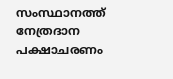സംസ്ഥാനത്ത് നേത്രദാന പക്ഷാചരണം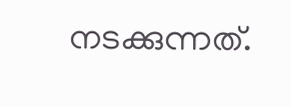നടക്കുന്നത്.